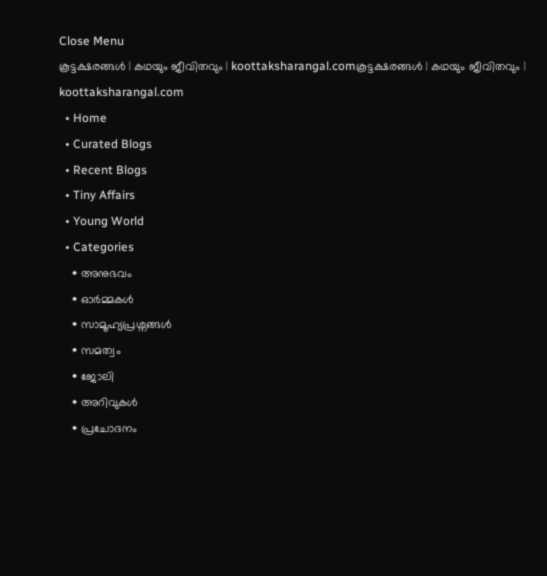Close Menu
കൂട്ടക്ഷരങ്ങൾ | കഥയും ജീവിതവും | koottaksharangal.comകൂട്ടക്ഷരങ്ങൾ | കഥയും ജീവിതവും | koottaksharangal.com
  • Home
  • Curated Blogs
  • Recent Blogs
  • Tiny Affairs
  • Young World
  • Categories
    • അനുഭവം
    • ഓർമ്മകൾ
    • സാമൂഹ്യപ്രശ്നങ്ങൾ
    • സമത്വം
    • ജോലി
    • അറിവുകൾ
    • പ്രചോദനം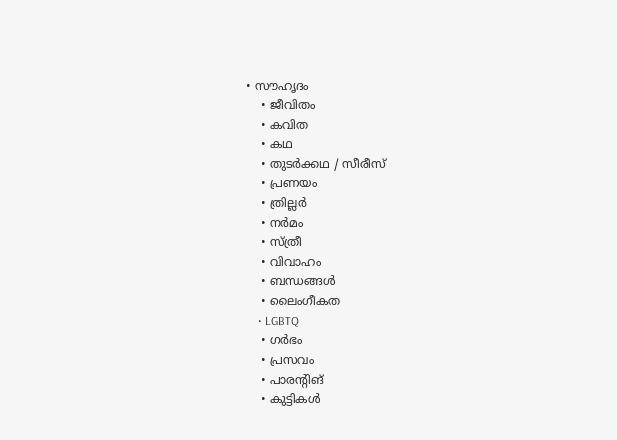• സൗഹൃദം
    • ജീവിതം
    • കവിത
    • കഥ
    • തുടർക്കഥ / സീരീസ്
    • പ്രണയം
    • ത്രില്ലർ
    • നര്‍മം
    • സ്ത്രീ
    • വിവാഹം
    • ബന്ധങ്ങൾ
    • ലൈംഗീകത
    • LGBTQ
    • ഗർഭം
    • പ്രസവം
    • പാരന്റിങ്
    • കുട്ടികൾ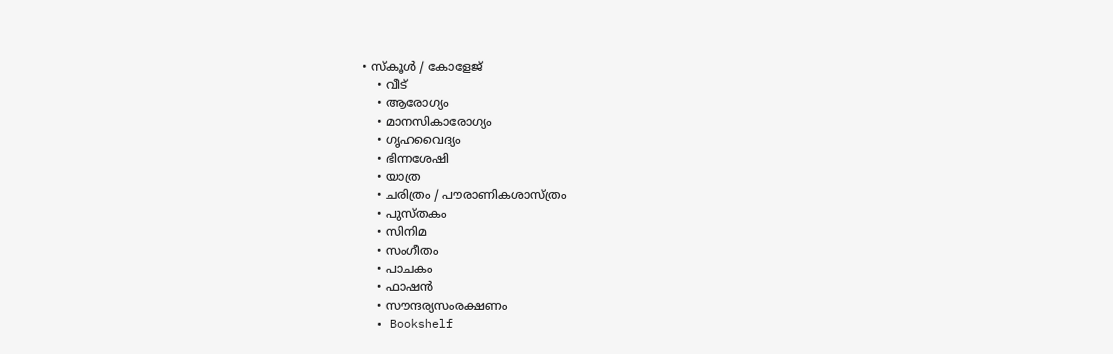• സ്‌കൂൾ / കോളേജ്
    • വീട്
    • ആരോഗ്യം
    • മാനസികാരോഗ്യം
    • ഗൃഹവൈദ്യം
    • ഭിന്നശേഷി
    • യാത്ര
    • ചരിത്രം / പൗരാണികശാസ്ത്രം
    • പുസ്‌തകം
    • സിനിമ
    • സംഗീതം
    • പാചകം
    • ഫാഷൻ
    • സൗന്ദര്യസംരക്ഷണം
  • Bookshelf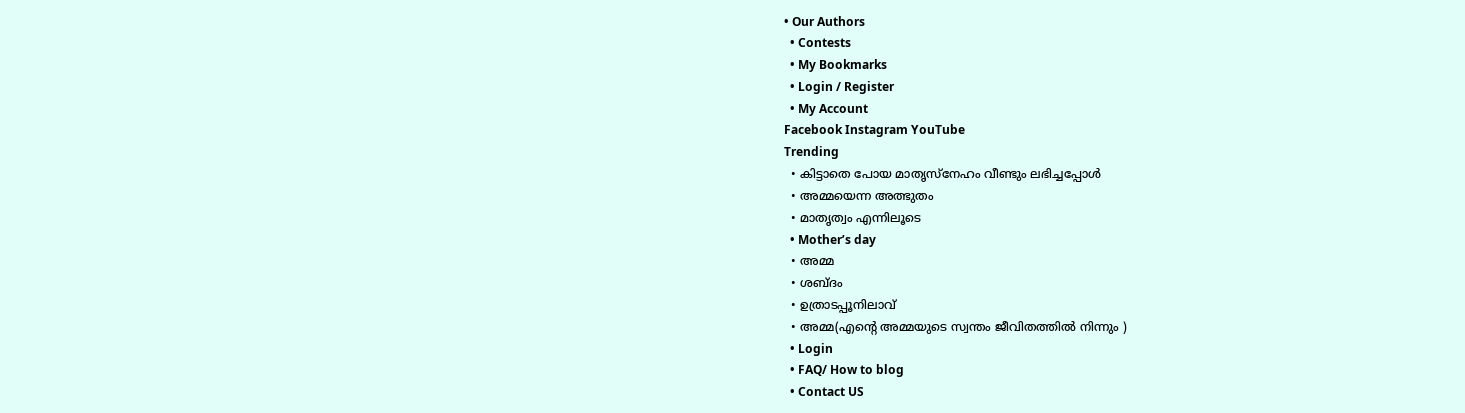• Our Authors
  • Contests
  • My Bookmarks
  • Login / Register
  • My Account
Facebook Instagram YouTube
Trending
  • കിട്ടാതെ പോയ മാതൃസ്നേഹം വീണ്ടും ലഭിച്ചപ്പോൾ
  • അമ്മയെന്ന അത്ഭുതം
  • മാതൃത്വം എന്നിലൂടെ
  • Mother’s day
  • അമ്മ
  • ശബ്ദം
  • ഉത്രാടപ്പൂനിലാവ്
  • അമ്മ(എന്റെ അമ്മയുടെ സ്വന്തം ജീവിതത്തിൽ നിന്നും )
  • Login
  • FAQ/ How to blog
  • Contact US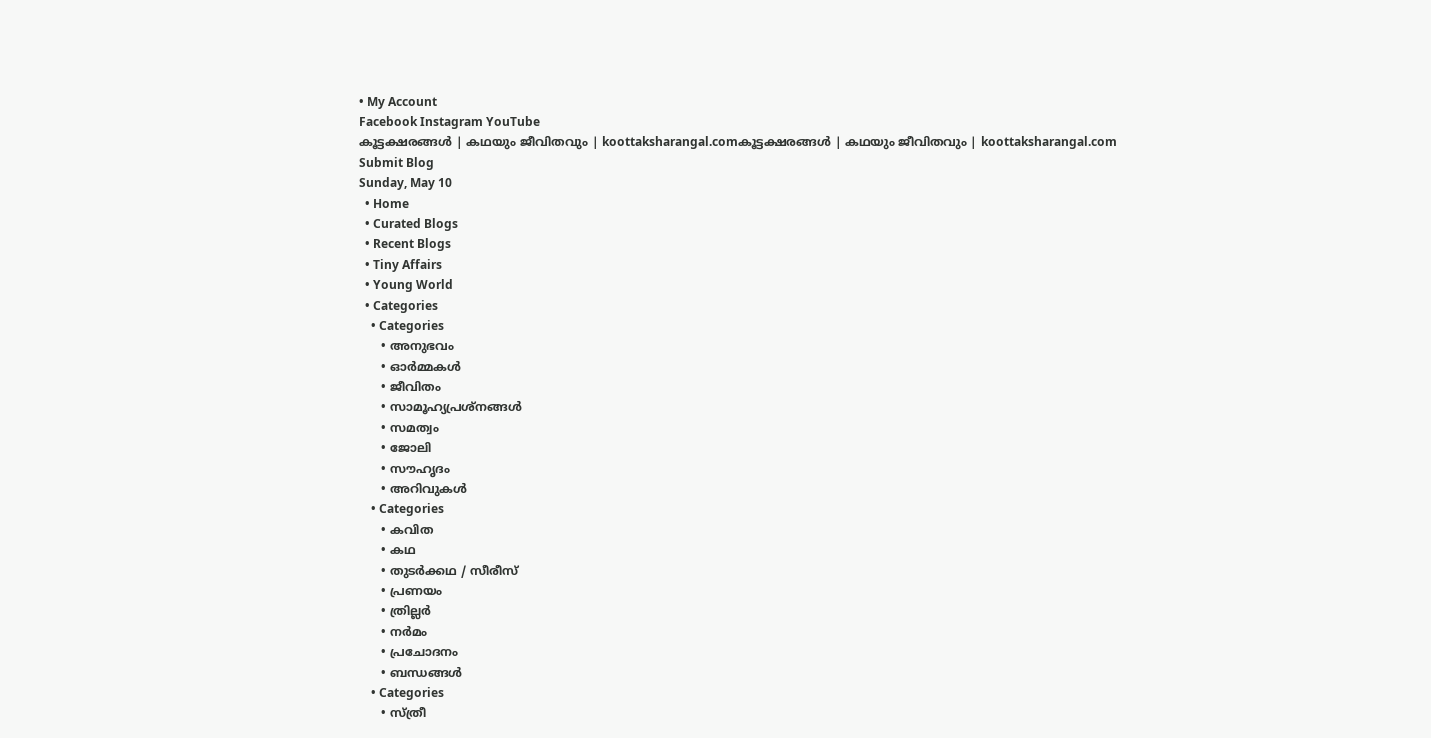• My Account
Facebook Instagram YouTube
കൂട്ടക്ഷരങ്ങൾ | കഥയും ജീവിതവും | koottaksharangal.comകൂട്ടക്ഷരങ്ങൾ | കഥയും ജീവിതവും | koottaksharangal.com
Submit Blog
Sunday, May 10
  • Home
  • Curated Blogs
  • Recent Blogs
  • Tiny Affairs
  • Young World
  • Categories
    • Categories
      • അനുഭവം
      • ഓർമ്മകൾ
      • ജീവിതം
      • സാമൂഹ്യപ്രശ്നങ്ങൾ
      • സമത്വം
      • ജോലി
      • സൗഹൃദം
      • അറിവുകൾ
    • Categories
      • കവിത
      • കഥ
      • തുടർക്കഥ / സീരീസ്
      • പ്രണയം
      • ത്രില്ലർ
      • നര്‍മം
      • പ്രചോദനം
      • ബന്ധങ്ങൾ
    • Categories
      • സ്ത്രീ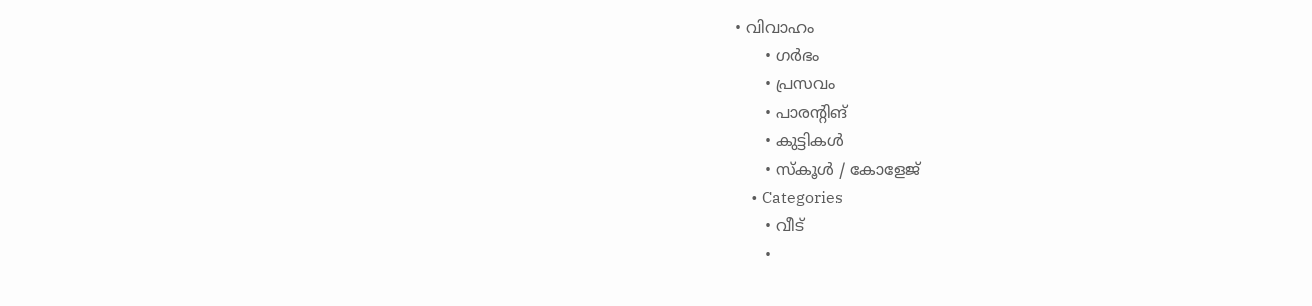• വിവാഹം
      • ഗർഭം
      • പ്രസവം
      • പാരന്റിങ്
      • കുട്ടികൾ
      • സ്‌കൂൾ / കോളേജ്
    • Categories
      • വീട്
      •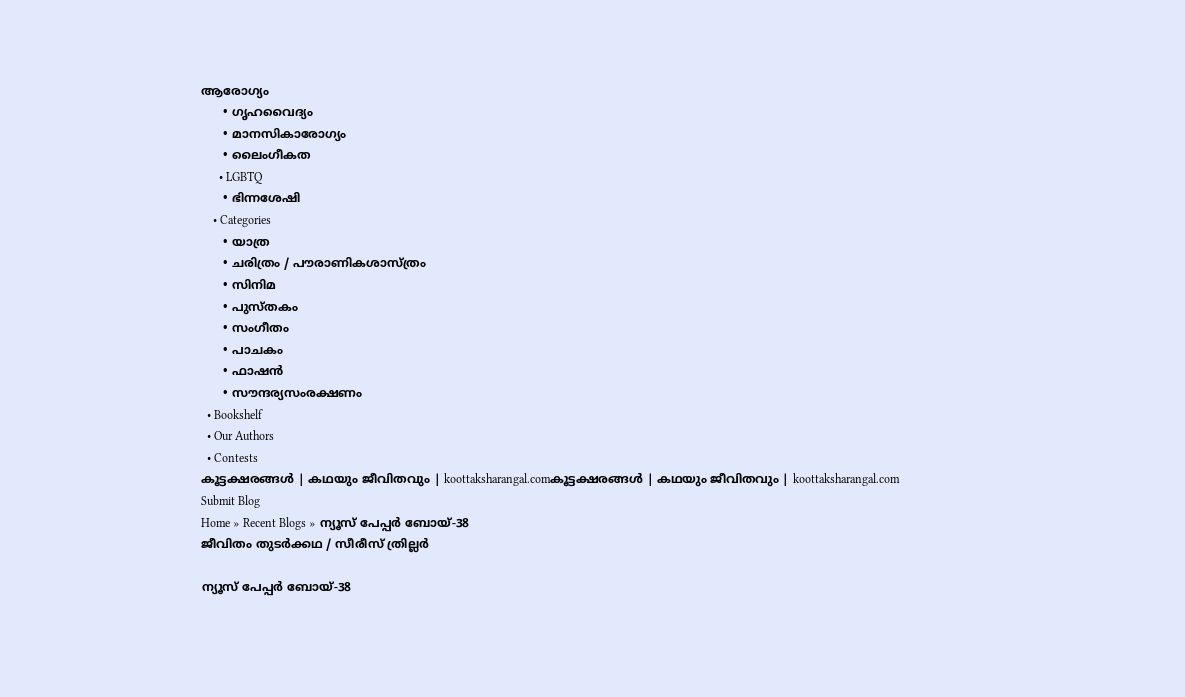ആരോഗ്യം
      • ഗൃഹവൈദ്യം
      • മാനസികാരോഗ്യം
      • ലൈംഗീകത
      • LGBTQ
      • ഭിന്നശേഷി
    • Categories
      • യാത്ര
      • ചരിത്രം / പൗരാണികശാസ്ത്രം
      • സിനിമ
      • പുസ്‌തകം
      • സംഗീതം
      • പാചകം
      • ഫാഷൻ
      • സൗന്ദര്യസംരക്ഷണം
  • Bookshelf
  • Our Authors
  • Contests
കൂട്ടക്ഷരങ്ങൾ | കഥയും ജീവിതവും | koottaksharangal.comകൂട്ടക്ഷരങ്ങൾ | കഥയും ജീവിതവും | koottaksharangal.com
Submit Blog
Home » Recent Blogs » ന്യൂസ് പേപ്പർ ബോയ്-38
ജീവിതം തുടർക്കഥ / സീരീസ് ത്രില്ലർ

ന്യൂസ് പേപ്പർ ബോയ്-38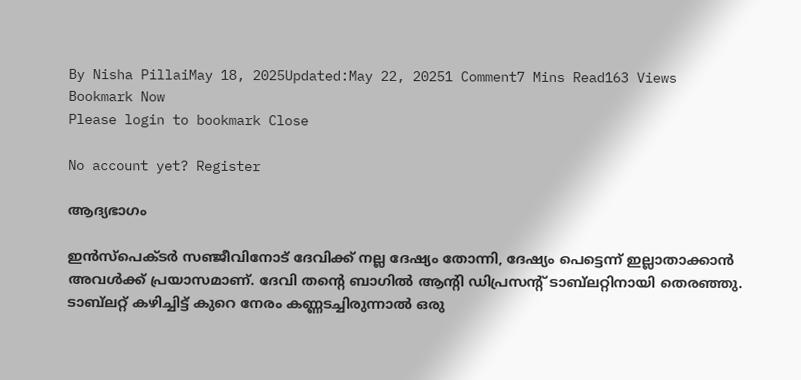By Nisha PillaiMay 18, 2025Updated:May 22, 20251 Comment7 Mins Read163 Views
Bookmark Now
Please login to bookmark Close

No account yet? Register

ആദ്യഭാഗം

ഇൻസ്പെക്ടർ സഞ്ജീവിനോട് ദേവിക്ക് നല്ല ദേഷ്യം തോന്നി, ദേഷ്യം പെട്ടെന്ന് ഇല്ലാതാക്കാൻ അവൾക്ക് പ്രയാസമാണ്. ദേവി തൻ്റെ ബാഗിൽ ആൻ്റി ഡിപ്രസൻ്റ് ടാബ്‌ലറ്റിനായി തെരഞ്ഞു. ടാബ്‌ലറ്റ് കഴിച്ചിട്ട് കുറെ നേരം കണ്ണടച്ചിരുന്നാൽ ഒരു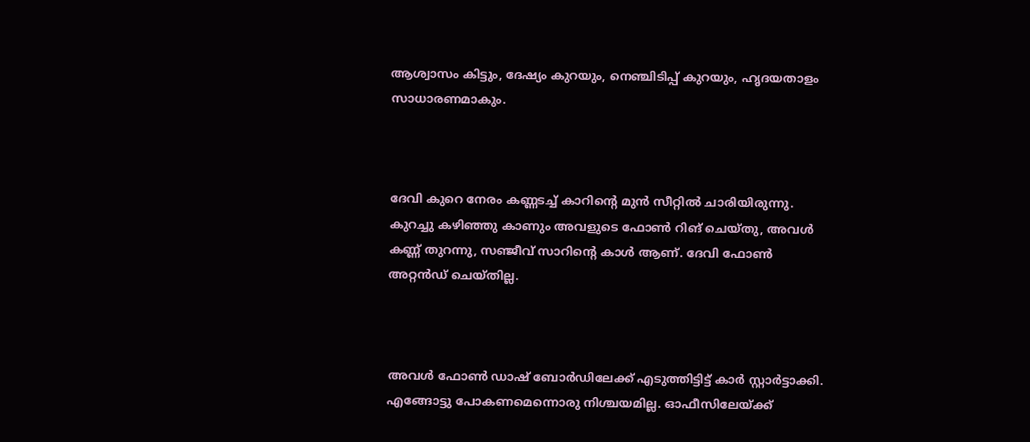ആശ്വാസം കിട്ടും, ദേഷ്യം കുറയും, നെഞ്ചിടിപ്പ് കുറയും, ഹൃദയതാളം സാധാരണമാകും.



ദേവി കുറെ നേരം കണ്ണടച്ച് കാറിന്റെ മുൻ സീറ്റിൽ ചാരിയിരുന്നു. കുറച്ചു കഴിഞ്ഞു കാണും അവളുടെ ഫോൺ റിങ് ചെയ്തു, അവൾ കണ്ണ് തുറന്നു, സഞ്ജീവ് സാറിന്റെ കാൾ ആണ്. ദേവി ഫോൺ അറ്റൻഡ് ചെയ്തില്ല.



അവൾ ഫോൺ ഡാഷ് ബോർഡിലേക്ക് എടുത്തിട്ടിട്ട് കാർ സ്റ്റാർട്ടാക്കി. എങ്ങോട്ടു പോകണമെന്നൊരു നിശ്ചയമില്ല. ഓഫീസിലേയ്ക്ക്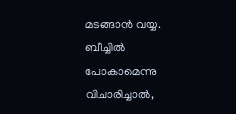മടങ്ങാൻ വയ്യ. ബീച്ചിൽ പോകാമെന്നു വിചാരിച്ചാൽ,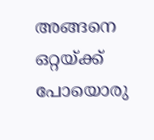അങ്ങനെ ഒറ്റയ്ക്ക് പോയൊരു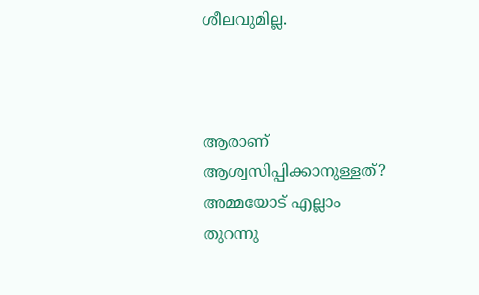ശീലവുമില്ല.



ആരാണ് ആശ്വസിപ്പിക്കാനുള്ളത്? അമ്മയോട് എല്ലാം തുറന്നു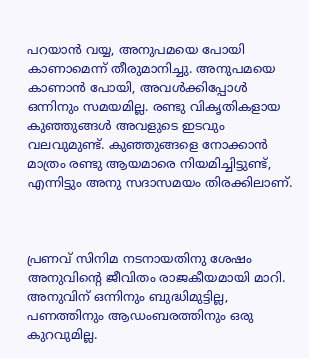പറയാൻ വയ്യ, അനുപമയെ പോയി കാണാമെന്ന് തീരുമാനിച്ചു. അനുപമയെ കാണാൻ പോയി, അവൾക്കിപ്പോൾ ഒന്നിനും സമയമില്ല. രണ്ടു വികൃതികളായ കുഞ്ഞുങ്ങൾ അവളുടെ ഇടവും വലവുമുണ്ട്. കുഞ്ഞുങ്ങളെ നോക്കാൻ മാത്രം രണ്ടു ആയമാരെ നിയമിച്ചിട്ടുണ്ട്, എന്നിട്ടും അനു സദാസമയം തിരക്കിലാണ്.



പ്രണവ് സിനിമ നടനായതിനു ശേഷം അനുവിന്റെ ജീവിതം രാജകീയമായി മാറി. അനുവിന് ഒന്നിനും ബുദ്ധിമുട്ടില്ല, പണത്തിനും ആഡംബരത്തിനും ഒരു കുറവുമില്ല.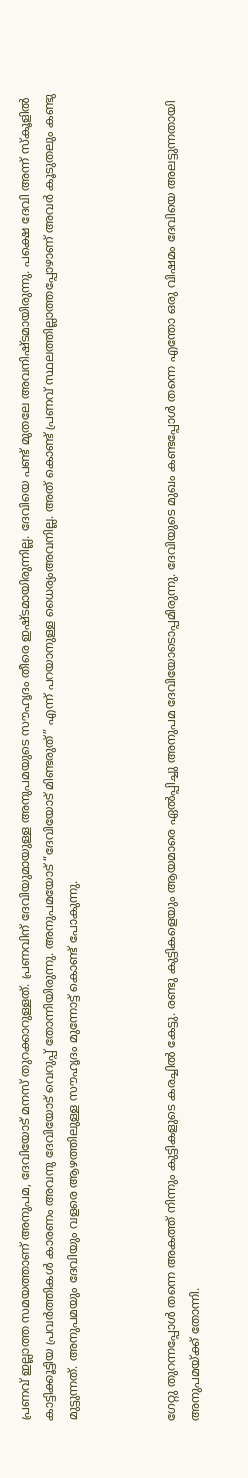പ്രണവ് ഇല്ലാത്ത സമയത്താണ് അനുപമ, ദേവിയോട് മനസ് തുറക്കാറുള്ളത്. പ്രണവിന് ദേവിയുമായുള്ള അനുപമയുടെ സൗഹൃദം തീരെ ഇഷ്ടമായിരുന്നില്ല. ദേവിയെ പണ്ട് മുതലേ അവനിഷ്ടമായിരുന്നു. പക്ഷെ ദേവി അന്ന് സ്കൂളിൽ കാട്ടിക്കൂട്ടിയ പ്രവർത്തികൾ കാരണം അവനു ദേവിയോട് വെറുപ്പ് തോന്നിയിരുന്നു. അനുപമയോട് “ദേവിയോട് മിണ്ടരുത്” എന്ന് പറയാനുള്ള ധൈര്യംഅവനില്ല. അത് കൊണ്ട് പ്രണവ് സ്ഥലത്തില്ലാത്തപ്പോഴാണ് അവർ കൂടുതലും കണ്ടു മുട്ടുന്നത്. അനുപമയും ദേവിയും വളരെ ആഴത്തിലുള്ള സൗഹൃദം മുന്നോട്ട് കൊണ്ട് പോകുന്നു.



ഗേറ്റു തുറന്നപ്പോൾ തന്നെ അകത്ത് നിന്നും കുട്ടികളുടെ കരച്ചിൽ കേട്ടു. രണ്ടു കുട്ടികളെയും ആയമാരെ ഏൽപ്പിച്ചു അനുപമ ദേവിയോടൊപ്പമിരുന്നു. ദേവിയുടെ മുഖം കണ്ടപ്പോൾ തന്നെ എന്തോ ഒരു വിഷമം ദേവിയെ അലട്ടുന്നതായി അനുപമയ്‌ക്ക് തോന്നി.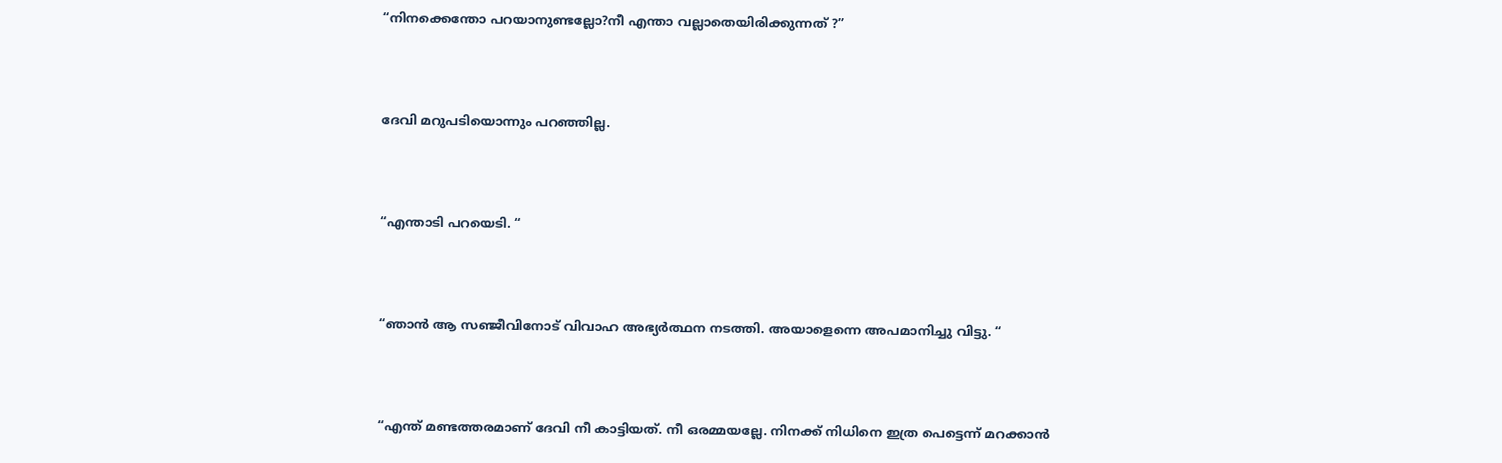“നിനക്കെന്തോ പറയാനുണ്ടല്ലോ?നീ എന്താ വല്ലാതെയിരിക്കുന്നത് ?”



ദേവി മറുപടിയൊന്നും പറഞ്ഞില്ല.



“എന്താടി പറയെടി. “



“ഞാൻ ആ സഞ്ജീവിനോട് വിവാഹ അഭ്യർത്ഥന നടത്തി. അയാളെന്നെ അപമാനിച്ചു വിട്ടു. “



“എന്ത് മണ്ടത്തരമാണ് ദേവി നീ കാട്ടിയത്. നീ ഒരമ്മയല്ലേ. നിനക്ക് നിധിനെ ഇത്ര പെട്ടെന്ന് മറക്കാൻ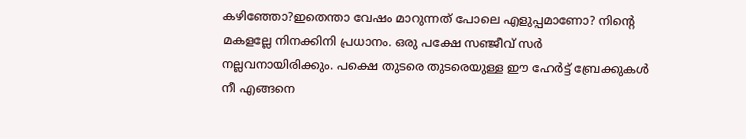കഴിഞ്ഞോ?ഇതെന്താ വേഷം മാറുന്നത് പോലെ എളുപ്പമാണോ? നിന്റെ മകളല്ലേ നിനക്കിനി പ്രധാനം. ഒരു പക്ഷേ സഞ്ജീവ് സർ നല്ലവനായിരിക്കും. പക്ഷെ തുടരെ തുടരെയുള്ള ഈ ഹേർട്ട് ബ്രേക്കുകൾ നീ എങ്ങനെ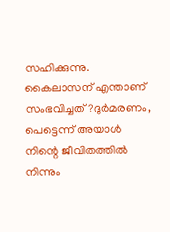സഹിക്കുന്നു. കൈലാസന് എന്താണ് സംഭവിച്ചത്?ദുർമരണം, പെട്ടെന്ന് അയാൾ നിന്റെ ജീവിതത്തിൽ നിന്നും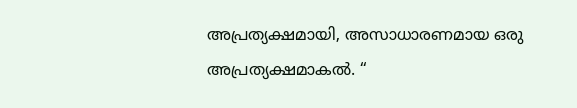അപ്രത്യക്ഷമായി, അസാധാരണമായ ഒരു അപ്രത്യക്ഷമാകൽ. “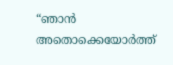“ഞാൻ അതൊക്കെയോർത്ത്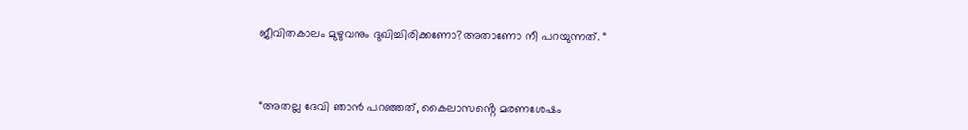ജീവിതകാലം മുഴുവനും ദുഖിച്ചിരിക്കണോ?അതാണോ നീ പറയുന്നത്. “



“അതല്ല ദേവി ഞാൻ പറഞ്ഞത്, കൈലാസൻ്റെ മരണശേഷം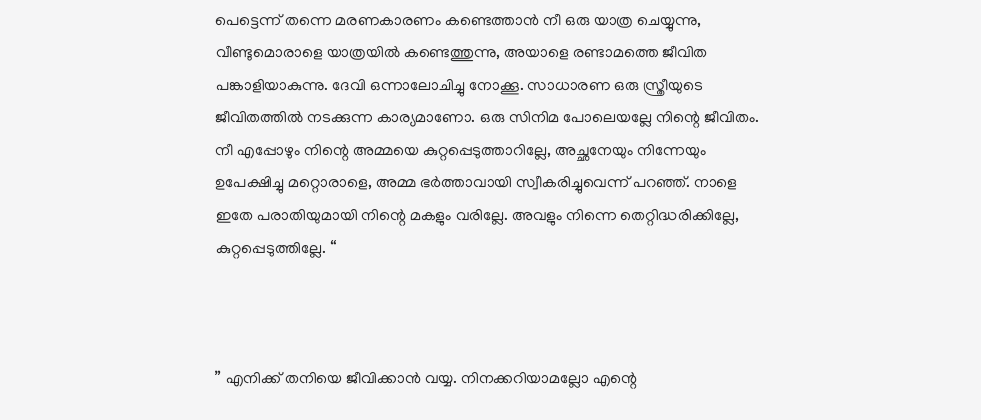പെട്ടെന്ന് തന്നെ മരണകാരണം കണ്ടെത്താൻ നീ ഒരു യാത്ര ചെയ്യുന്നു, വീണ്ടുമൊരാളെ യാത്രയിൽ കണ്ടെത്തുന്നു, അയാളെ രണ്ടാമത്തെ ജീവിത പങ്കാളിയാകുന്നു. ദേവി ഒന്നാലോചിച്ചു നോക്കൂ. സാധാരണ ഒരു സ്ത്രീയുടെ ജീവിതത്തിൽ നടക്കുന്ന കാര്യമാണോ. ഒരു സിനിമ പോലെയല്ലേ നിന്റെ ജീവിതം. നീ എപ്പോഴും നിന്റെ അമ്മയെ കുറ്റപ്പെടുത്താറില്ലേ, അച്ഛനേയും നിന്നേയും ഉപേക്ഷിച്ചു മറ്റൊരാളെ, അമ്മ ഭർത്താവായി സ്വീകരിച്ചുവെന്ന് പറഞ്ഞ്. നാളെ ഇതേ പരാതിയുമായി നിന്റെ മകളും വരില്ലേ. അവളും നിന്നെ തെറ്റിദ്ധരിക്കില്ലേ, കുറ്റപ്പെടുത്തില്ലേ. “



” എനിക്ക് തനിയെ ജീവിക്കാൻ വയ്യ. നിനക്കറിയാമല്ലോ എന്റെ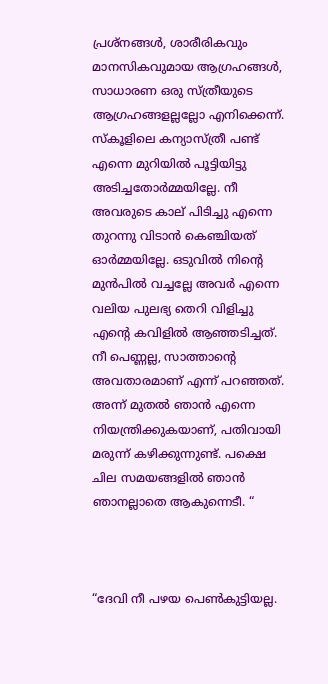പ്രശ്നങ്ങൾ, ശാരീരികവും മാനസികവുമായ ആഗ്രഹങ്ങൾ, സാധാരണ ഒരു സ്ത്രീയുടെ ആഗ്രഹങ്ങളല്ലല്ലോ എനിക്കെന്ന്. സ്കൂളിലെ കന്യാസ്ത്രീ പണ്ട് എന്നെ മുറിയിൽ പൂട്ടിയിട്ടു അടിച്ചതോർമ്മയില്ലേ. നീ അവരുടെ കാല് പിടിച്ചു എന്നെ തുറന്നു വിടാൻ കെഞ്ചിയത് ഓർമ്മയില്ലേ. ഒടുവിൽ നിന്റെ മുൻപിൽ വച്ചല്ലേ അവർ എന്നെ വലിയ പുലഭ്യ തെറി വിളിച്ചു എൻ്റെ കവിളിൽ ആഞ്ഞടിച്ചത്. നീ പെണ്ണല്ല, സാത്താന്റെ അവതാരമാണ് എന്ന് പറഞ്ഞത്. അന്ന് മുതൽ ഞാൻ എന്നെ നിയന്ത്രിക്കുകയാണ്, പതിവായി മരുന്ന് കഴിക്കുന്നുണ്ട്. പക്ഷെ ചില സമയങ്ങളിൽ ഞാൻ ഞാനല്ലാതെ ആകുന്നെടീ. “



“ദേവി നീ പഴയ പെൺകുട്ടിയല്ല.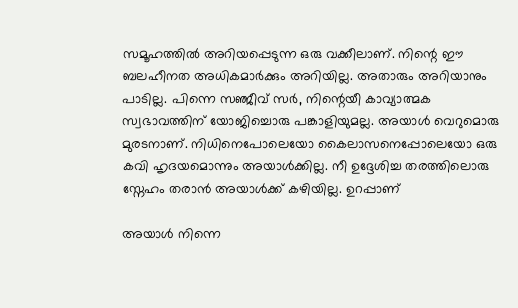സമൂഹത്തിൽ അറിയപ്പെടുന്ന ഒരു വക്കീലാണ്. നിന്റെ ഈ ബലഹീനത അധികമാർക്കും അറിയില്ല. അതാരും അറിയാനും പാടില്ല. പിന്നെ സഞ്ജീവ് സർ, നിന്റെയീ കാവ്യാത്മക സ്വഭാവത്തിന് യോജിച്ചൊരു പങ്കാളിയുമല്ല. അയാൾ വെറുമൊരു മുരടനാണ്. നിധിനെപോലെയോ കൈലാസനെപ്പോലെയോ ഒരു കവി ഹൃദയമൊന്നും അയാൾക്കില്ല. നീ ഉദ്ദേശിച്ച തരത്തിലൊരു സ്നേഹം തരാൻ അയാൾക്ക് കഴിയില്ല. ഉറപ്പാണ്

അയാൾ നിന്നെ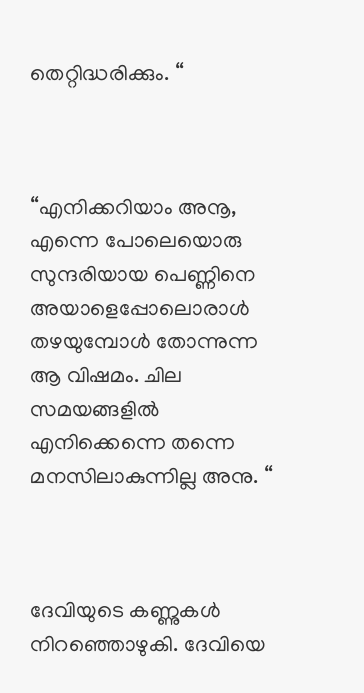തെറ്റിദ്ധരിക്കും. “



“എനിക്കറിയാം അനൂ, എന്നെ പോലെയൊരു സുന്ദരിയായ പെണ്ണിനെ അയാളെപ്പോലൊരാൾ തഴയുമ്പോൾ തോന്നുന്ന ആ വിഷമം. ചില സമയങ്ങളിൽ എനിക്കെന്നെ തന്നെ മനസിലാകുന്നില്ല അനു. “



ദേവിയുടെ കണ്ണുകൾ നിറഞ്ഞൊഴുകി. ദേവിയെ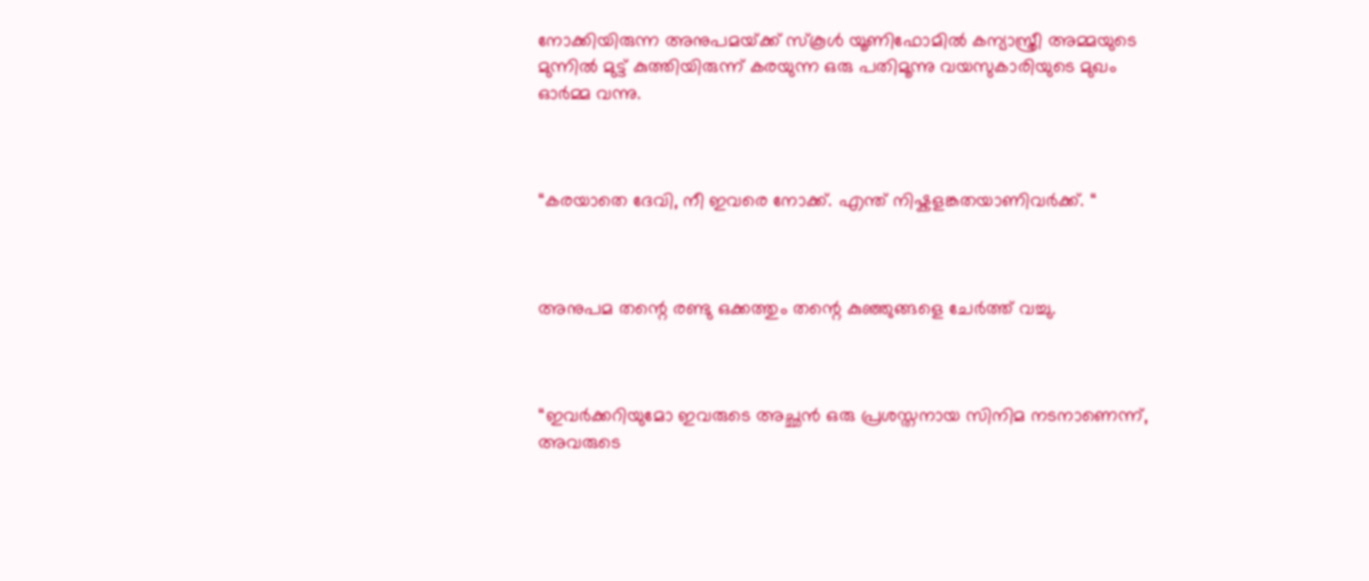നോക്കിയിരുന്ന അനുപമയ്‌ക്ക് സ്കൂൾ യൂണിഫോമിൽ കന്യാസ്ത്രീ അമ്മയുടെ മുന്നിൽ മുട്ട് കുത്തിയിരുന്ന് കരയുന്ന ഒരു പതിമൂന്നു വയസുകാരിയുടെ മുഖം ഓർമ്മ വന്നു.



“കരയാതെ ദേവി, നീ ഇവരെ നോക്ക്. എന്ത് നിഷ്കളങ്കതയാണിവർക്ക്. “



അനുപമ തന്റെ രണ്ടു ഒക്കത്തും തന്റെ കുഞ്ഞുങ്ങളെ ചേർത്ത് വച്ചു.



“ഇവർക്കറിയുമോ ഇവരുടെ അച്ഛൻ ഒരു പ്രശസ്തനായ സിനിമ നടനാണെന്ന്, അവരുടെ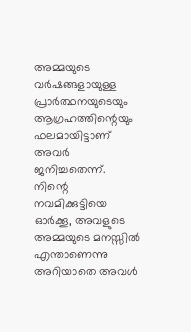അമ്മയുടെ വർഷങ്ങളായുള്ള പ്രാർത്ഥനയുടെയും ആഗ്രഹത്തിന്റെയും ഫലമായിട്ടാണ് അവർ ജനിച്ചതെന്ന്. നിന്റെ നവമിക്കുട്ടിയെ ഓർക്കൂ, അവളുടെ അമ്മയുടെ മനസ്സിൽ എന്താണെന്നു അറിയാതെ അവൾ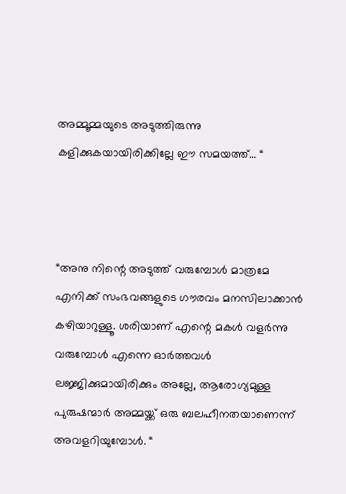അമ്മൂമ്മയുടെ അടുത്തിരുന്നു കളിക്കുകയായിരിക്കില്ലേ ഈ സമയത്ത്… “



“അനു നിന്റെ അടുത്ത് വരുമ്പോൾ മാത്രമേ എനിക്ക് സംഭവങ്ങളുടെ ഗൗരവം മനസിലാക്കാൻ കഴിയാറുള്ളൂ. ശരിയാണ് എന്റെ മകൾ വളർന്നു വരുമ്പോൾ എന്നെ ഓർത്തവൾ ലജ്ജിക്കുമായിരിക്കും അല്ലേ, ആരോഗ്യമുള്ള പുരുഷന്മാർ അമ്മയ്ക്ക് ഒരു ബലഹീനതയാണെന്ന് അവളറിയുമ്പോൾ. “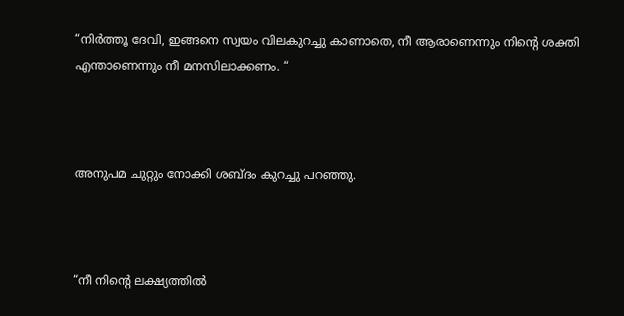“നിർത്തൂ ദേവി, ഇങ്ങനെ സ്വയം വിലകുറച്ചു കാണാതെ, നീ ആരാണെന്നും നിന്റെ ശക്തി എന്താണെന്നും നീ മനസിലാക്കണം. “



അനുപമ ചുറ്റും നോക്കി ശബ്ദം കുറച്ചു പറഞ്ഞു.



“നീ നിന്റെ ലക്ഷ്യത്തിൽ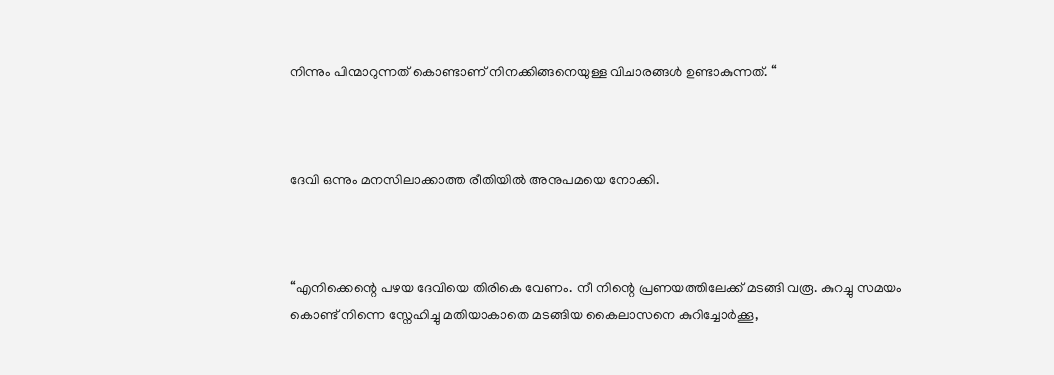നിന്നും പിന്മാറുന്നത് കൊണ്ടാണ് നിനക്കിങ്ങനെയുള്ള വിചാരങ്ങൾ ഉണ്ടാകുന്നത്. “



ദേവി ഒന്നും മനസിലാക്കാത്ത രീതിയിൽ അനുപമയെ നോക്കി.



“എനിക്കെന്റെ പഴയ ദേവിയെ തിരികെ വേണം. നീ നിന്റെ പ്രണയത്തിലേക്ക് മടങ്ങി വരൂ. കുറച്ചു സമയം കൊണ്ട് നിന്നെ സ്നേഹിച്ചു മതിയാകാതെ മടങ്ങിയ കൈലാസനെ കുറിച്ചോർക്കൂ,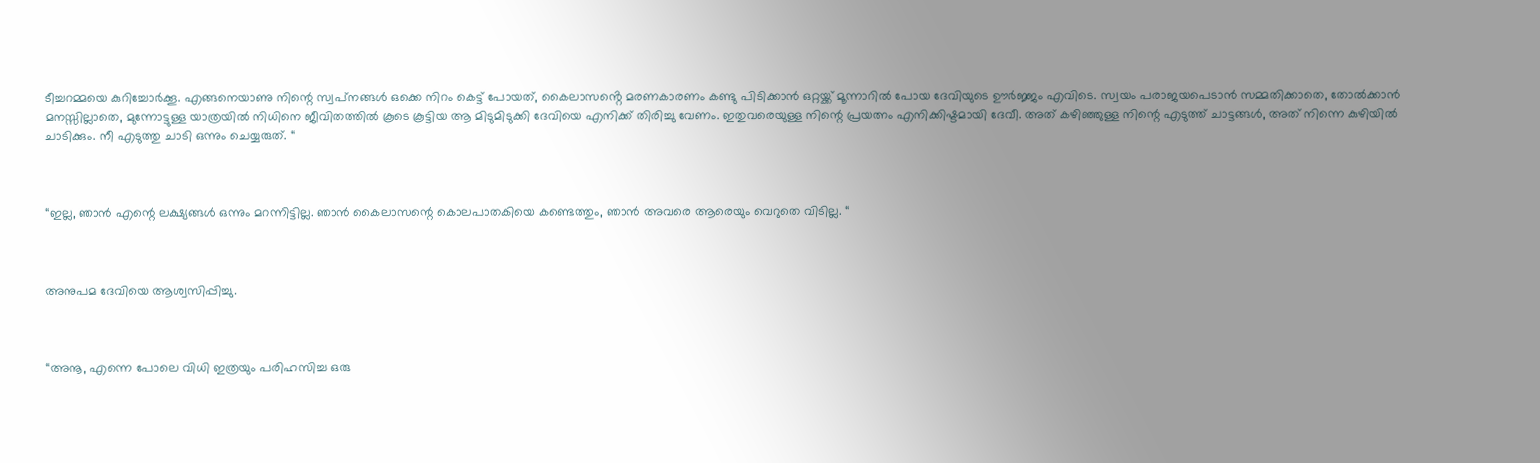ടീച്ചറമ്മയെ കുറിച്ചോർക്കൂ. എങ്ങനെയാണു നിന്റെ സ്വപ്‌നങ്ങൾ ഒക്കെ നിറം കെട്ട് പോയത്, കൈലാസൻ്റെ മരണകാരണം കണ്ടു പിടിക്കാൻ ഒറ്റയ്ക്ക് മൂന്നാറിൽ പോയ ദേവിയുടെ ഊർജ്ജം എവിടെ. സ്വയം പരാജയപെടാൻ സമ്മതിക്കാതെ, തോൽക്കാൻ മനസ്സില്ലാതെ, മുന്നോട്ടുള്ള യാത്രയിൽ നിധിനെ ജീവിതത്തിൽ കൂടെ കൂട്ടിയ ആ മിടുമിടുക്കി ദേവിയെ എനിക്ക് തിരിച്ചു വേണം. ഇതുവരെയുള്ള നിന്റെ പ്രയത്നം എനിക്കിഷ്ടമായി ദേവീ. അത് കഴിഞ്ഞുള്ള നിന്റെ എടുത്ത് ചാട്ടങ്ങൾ, അത് നിന്നെ കുഴിയിൽ ചാടിക്കും. നീ എടുത്തു ചാടി ഒന്നും ചെയ്യരുത്. “



“ഇല്ല, ഞാൻ എന്റെ ലക്ഷ്യങ്ങൾ ഒന്നും മറന്നിട്ടില്ല. ഞാൻ കൈലാസന്റെ കൊലപാതകിയെ കണ്ടെത്തും, ഞാൻ അവരെ ആരെയും വെറുതെ വിടില്ല. “



അനുപമ ദേവിയെ ആശ്വസിപ്പിച്ചു.



“അനൂ, എന്നെ പോലെ വിധി ഇത്രയും പരിഹസിച്ച ഒരു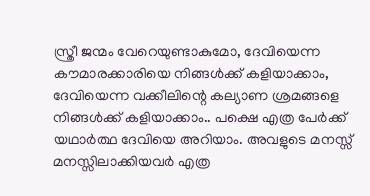സ്ത്രീ ജന്മം വേറെയുണ്ടാകുമോ, ദേവിയെന്ന കൗമാരക്കാരിയെ നിങ്ങൾക്ക് കളിയാക്കാം, ദേവിയെന്ന വക്കീലിന്റെ കല്യാണ ശ്രമങ്ങളെ നിങ്ങൾക്ക് കളിയാക്കാം.. പക്ഷെ എത്ര പേർക്ക് യഥാർത്ഥ ദേവിയെ അറിയാം. അവളുടെ മനസ്സ് മനസ്സിലാക്കിയവർ എത്ര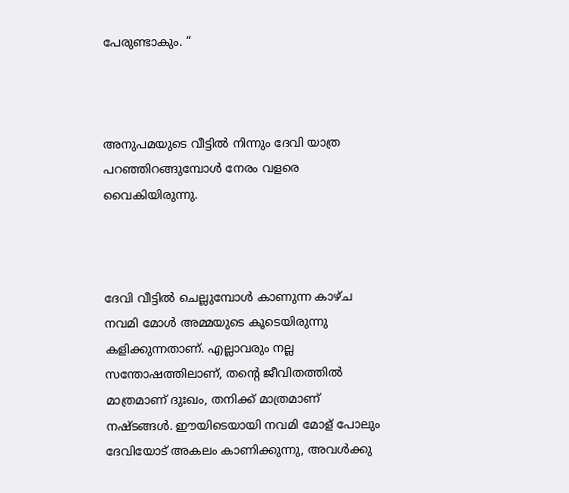പേരുണ്ടാകും. “



അനുപമയുടെ വീട്ടിൽ നിന്നും ദേവി യാത്ര പറഞ്ഞിറങ്ങുമ്പോൾ നേരം വളരെ വൈകിയിരുന്നു.



ദേവി വീട്ടിൽ ചെല്ലുമ്പോൾ കാണുന്ന കാഴ്ച നവമി മോൾ അമ്മയുടെ കൂടെയിരുന്നു കളിക്കുന്നതാണ്. എല്ലാവരും നല്ല സന്തോഷത്തിലാണ്, തന്റെ ജീവിതത്തിൽ മാത്രമാണ് ദുഃഖം, തനിക്ക് മാത്രമാണ് നഷ്ടങ്ങൾ. ഈയിടെയായി നവമി മോള് പോലും ദേവിയോട് അകലം കാണിക്കുന്നു, അവൾക്കു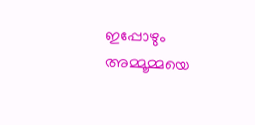ഇപ്പോഴും അമ്മൂമ്മയെ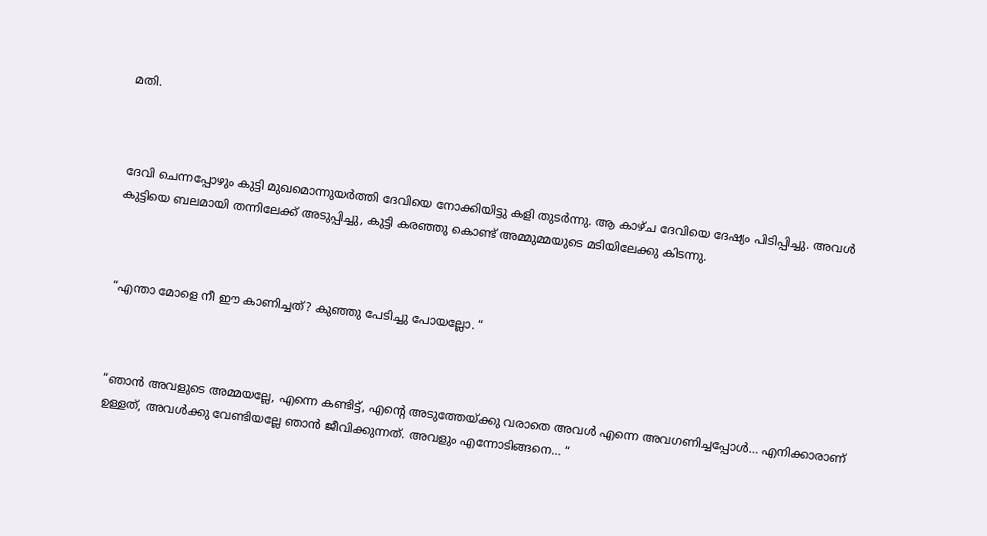മതി.



ദേവി ചെന്നപ്പോഴും കുട്ടി മുഖമൊന്നുയർത്തി ദേവിയെ നോക്കിയിട്ടു കളി തുടർന്നു. ആ കാഴ്ച ദേവിയെ ദേഷ്യം പിടിപ്പിച്ചു. അവൾ കുട്ടിയെ ബലമായി തന്നിലേക്ക് അടുപ്പിച്ചു, കുട്ടി കരഞ്ഞു കൊണ്ട് അമ്മുമ്മയുടെ മടിയിലേക്കു കിടന്നു.



“എന്താ മോളെ നീ ഈ കാണിച്ചത്? കുഞ്ഞു പേടിച്ചു പോയല്ലോ. “



“ഞാൻ അവളുടെ അമ്മയല്ലേ, എന്നെ കണ്ടിട്ട്, എന്റെ അടുത്തേയ്ക്കു വരാതെ അവൾ എന്നെ അവഗണിച്ചപ്പോൾ… എനിക്കാരാണ് ഉള്ളത്, അവൾക്കു വേണ്ടിയല്ലേ ഞാൻ ജീവിക്കുന്നത്. അവളും എന്നോടിങ്ങനെ… “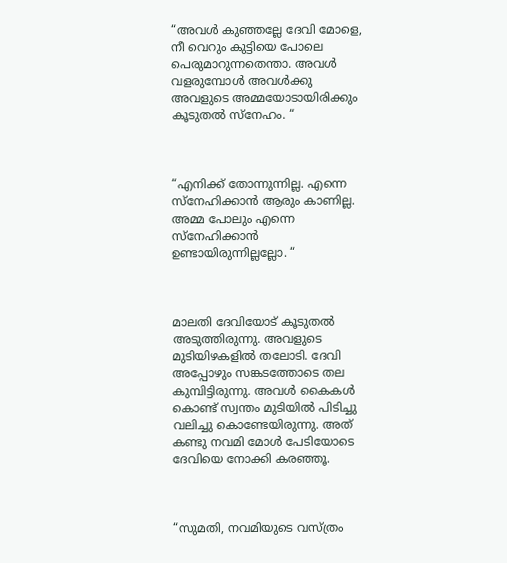“അവൾ കുഞ്ഞല്ലേ ദേവി മോളെ, നീ വെറും കുട്ടിയെ പോലെ പെരുമാറുന്നതെന്താ. അവൾ വളരുമ്പോൾ അവൾക്കു അവളുടെ അമ്മയോടായിരിക്കും കൂടുതൽ സ്നേഹം. “



“എനിക്ക് തോന്നുന്നില്ല. എന്നെ സ്നേഹിക്കാൻ ആരും കാണില്ല. അമ്മ പോലും എന്നെ സ്നേഹിക്കാൻ ഉണ്ടായിരുന്നില്ലല്ലോ. “



മാലതി ദേവിയോട് കൂടുതൽ അടുത്തിരുന്നു. അവളുടെ മുടിയിഴകളിൽ തലോടി. ദേവി അപ്പോഴും സങ്കടത്തോടെ തല കുമ്പിട്ടിരുന്നു. അവൾ കൈകൾ കൊണ്ട് സ്വന്തം മുടിയിൽ പിടിച്ചു വലിച്ചു കൊണ്ടേയിരുന്നു. അത് കണ്ടു നവമി മോൾ പേടിയോടെ ദേവിയെ നോക്കി കരഞ്ഞൂ.



“സുമതി, നവമിയുടെ വസ്ത്രം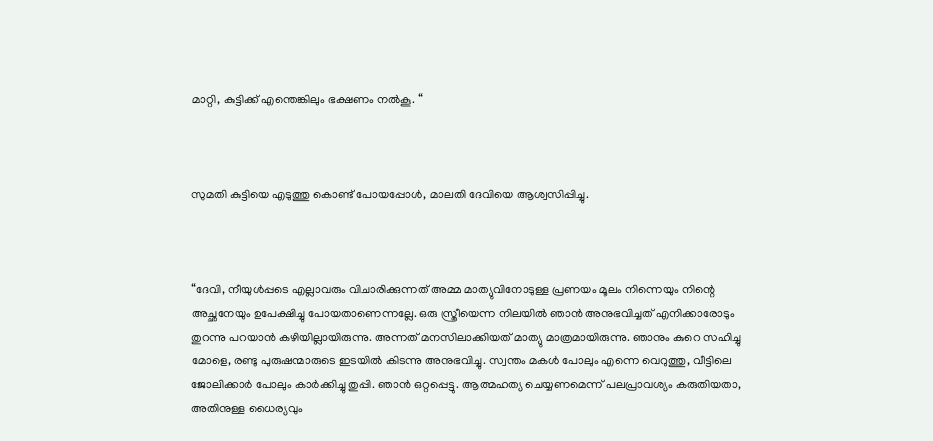മാറ്റി, കുട്ടിക്ക് എന്തെങ്കിലും ഭക്ഷണം നൽകൂ. “



സുമതി കുട്ടിയെ എടുത്തു കൊണ്ട് പോയപ്പോൾ, മാലതി ദേവിയെ ആശ്വസിപ്പിച്ചു.



“ദേവി, നീയുൾപ്പടെ എല്ലാവരും വിചാരിക്കുന്നത് അമ്മ മാത്യുവിനോടുള്ള പ്രണയം മൂലം നിന്നെയും നിന്റെ അച്ഛനേയും ഉപേക്ഷിച്ചു പോയതാണെന്നല്ലേ. ഒരു സ്ത്രീയെന്ന നിലയിൽ ഞാൻ അനുഭവിച്ചത് എനിക്കാരോടും തുറന്നു പറയാൻ കഴിയില്ലായിരുന്നു. അന്നത് മനസിലാക്കിയത് മാത്യു മാത്രമായിരുന്നു. ഞാനും കുറെ സഹിച്ചു മോളെ, രണ്ടു പുരുഷന്മാരുടെ ഇടയിൽ കിടന്നു അനുഭവിച്ചു. സ്വന്തം മകൾ പോലും എന്നെ വെറുത്തു, വീട്ടിലെ ജോലിക്കാർ പോലും കാർക്കിച്ചു തുപ്പി. ഞാൻ ഒറ്റപ്പെട്ടു. ആത്മഹത്യ ചെയ്യണമെന്ന് പലപ്രാവശ്യം കരുതിയതാ, അതിനുള്ള ധൈര്യവും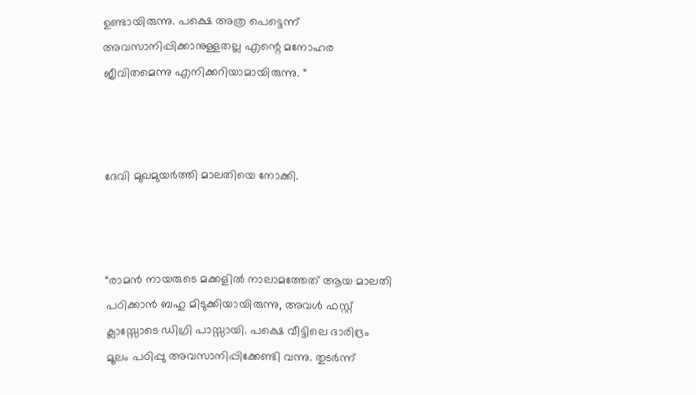ഉണ്ടായിരുന്നു. പക്ഷെ അത്ര പെട്ടെന്ന് അവസാനിപ്പിക്കാനുള്ളതല്ല എന്റെ മനോഹര ജീവിതമെന്നു എനിക്കറിയാമായിരുന്നു. “



ദേവി മുഖമുയർത്തി മാലതിയെ നോക്കി.



“രാമൻ നായരുടെ മക്കളിൽ നാലാമത്തേത് ആയ മാലതി പഠിക്കാൻ ബഹു മിടുക്കിയായിരുന്നു, അവൾ ഫസ്റ്റ് ക്ലാസ്സോടെ ഡിഗ്രി പാസ്സായി. പക്ഷെ വീട്ടിലെ ദാരിദ്രം മൂലം പഠിപ്പു അവസാനിപ്പിക്കേണ്ടി വന്നു. തുടർന്ന്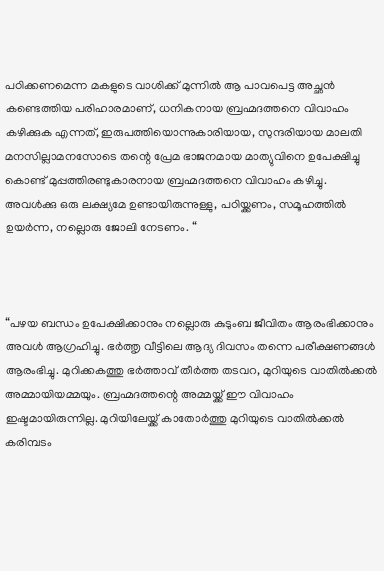പഠിക്കണമെന്ന മകളുടെ വാശിക്ക് മുന്നിൽ ആ പാവപെട്ട അച്ഛൻ കണ്ടെത്തിയ പരിഹാരമാണ്, ധനികനായ ബ്രഹ്മദത്തനെ വിവാഹം കഴിക്കുക എന്നത്, ഇരുപത്തിയൊന്നുകാരിയായ, സുന്ദരിയായ മാലതി മനസില്ലാമനസോടെ തന്റെ പ്രേമ ഭാജനമായ മാത്യുവിനെ ഉപേക്ഷിച്ചു കൊണ്ട് മുപ്പത്തിരണ്ടുകാരനായ ബ്രഹ്മദത്തനെ വിവാഹം കഴിച്ചു. അവൾക്കു ഒരു ലക്ഷ്യമേ ഉണ്ടായിരുന്നുള്ളു, പഠിയ്ക്കണം, സമൂഹത്തിൽ ഉയർന്ന, നല്ലൊരു ജോലി നേടണം. “



“പഴയ ബന്ധം ഉപേക്ഷിക്കാനും നല്ലൊരു കുടുംബ ജീവിതം ആരംഭിക്കാനും അവൾ ആഗ്രഹിച്ചു. ഭർത്തൃ വീട്ടിലെ ആദ്യ ദിവസം തന്നെ പരീക്ഷണങ്ങൾ ആരംഭിച്ചു. മുറിക്കകത്തു ഭർത്താവ് തീർത്ത തടവറ, മുറിയുടെ വാതിൽക്കൽ അമ്മായിയമ്മയും. ബ്രഹ്മദത്തന്റെ അമ്മയ്ക്ക് ഈ വിവാഹം ഇഷ്ടമായിരുന്നില്ല. മുറിയിലേയ്ക്ക് കാതോർത്തു മുറിയുടെ വാതിൽക്കൽ കരിമ്പടം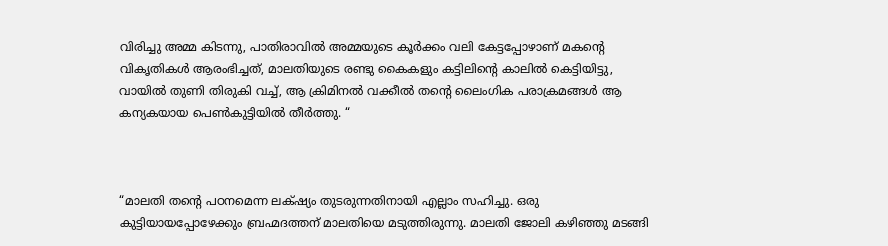വിരിച്ചു അമ്മ കിടന്നു, പാതിരാവിൽ അമ്മയുടെ കൂർക്കം വലി കേട്ടപ്പോഴാണ് മകന്റെ വികൃതികൾ ആരംഭിച്ചത്, മാലതിയുടെ രണ്ടു കൈകളും കട്ടിലിന്റെ കാലിൽ കെട്ടിയിട്ടു, വായിൽ തുണി തിരുകി വച്ച്, ആ ക്രിമിനൽ വക്കീൽ തന്റെ ലൈംഗിക പരാക്രമങ്ങൾ ആ കന്യകയായ പെൺകുട്ടിയിൽ തീർത്തു. “



“മാലതി തന്റെ പഠനമെന്ന ലക്‌ഷ്യം തുടരുന്നതിനായി എല്ലാം സഹിച്ചു. ഒരു കുട്ടിയായപ്പോഴേക്കും ബ്രഹ്മദത്തന് മാലതിയെ മടുത്തിരുന്നു. മാലതി ജോലി കഴിഞ്ഞു മടങ്ങി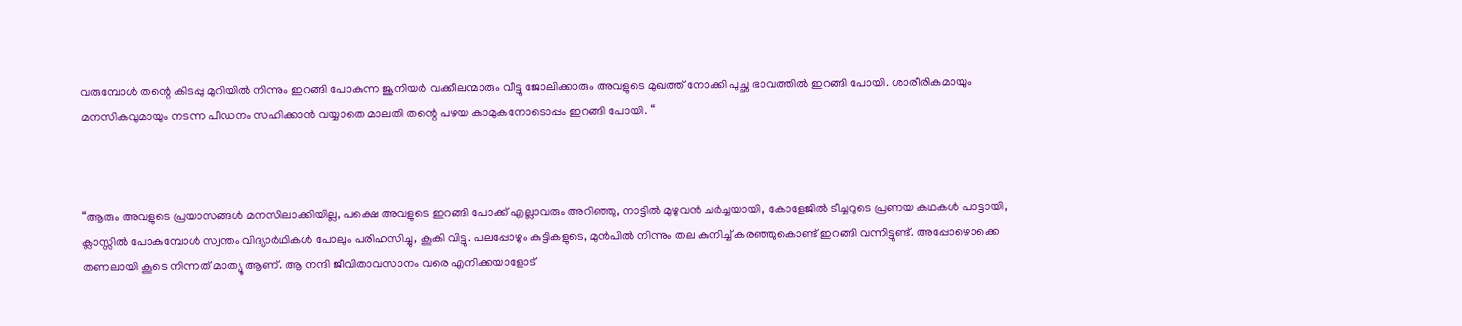വരുമ്പോൾ തന്റെ കിടപ്പു മുറിയിൽ നിന്നും ഇറങ്ങി പോകുന്ന ജൂനിയർ വക്കീലന്മാരും വീട്ടു ജോലിക്കാരും അവളുടെ മുഖത്ത് നോക്കി പുച്ഛ ഭാവത്തിൽ ഇറങ്ങി പോയി. ശാരീരികമായും മനസികവുമായും നടന്ന പീഡനം സഹിക്കാൻ വയ്യാതെ മാലതി തന്റെ പഴയ കാമുകനോടൊപ്പം ഇറങ്ങി പോയി. “



“ആരും അവളുടെ പ്രയാസങ്ങൾ മനസിലാക്കിയില്ല, പക്ഷെ അവളുടെ ഇറങ്ങി പോക്ക് എല്ലാവരും അറിഞ്ഞു, നാട്ടിൽ മുഴുവൻ ചർച്ചയായി, കോളേജിൽ ടീച്ചറുടെ പ്രണയ കഥകൾ പാട്ടായി, ക്ലാസ്സിൽ പോകുമ്പോൾ സ്വന്തം വിദ്യാർഥികൾ പോലും പരിഹസിച്ചു, കൂകി വിട്ടു. പലപ്പോഴും കുട്ടികളുടെ, മുൻപിൽ നിന്നും തല കുനിച്ച് കരഞ്ഞുകൊണ്ട് ഇറങ്ങി വന്നിട്ടുണ്ട്. അപ്പോഴൊക്കെ തണലായി കൂടെ നിന്നത് മാത്യൂ ആണ്. ആ നന്ദി ജീവിതാവസാനം വരെ എനിക്കയാളോട്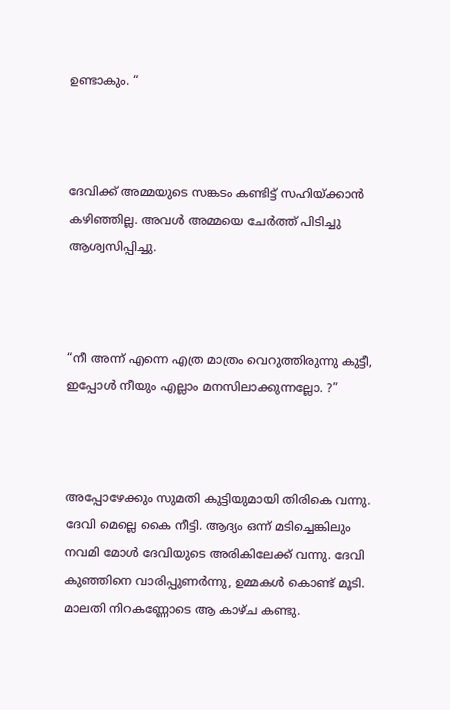ഉണ്ടാകും. “



ദേവിക്ക് അമ്മയുടെ സങ്കടം കണ്ടിട്ട് സഹിയ്ക്കാൻ കഴിഞ്ഞില്ല. അവൾ അമ്മയെ ചേർത്ത് പിടിച്ചു ആശ്വസിപ്പിച്ചു.



“നീ അന്ന് എന്നെ എത്ര മാത്രം വെറുത്തിരുന്നു കുട്ടീ, ഇപ്പോൾ നീയും എല്ലാം മനസിലാക്കുന്നല്ലോ. ?”



അപ്പോഴേക്കും സുമതി കുട്ടിയുമായി തിരികെ വന്നു. ദേവി മെല്ലെ കൈ നീട്ടി. ആദ്യം ഒന്ന് മടിച്ചെങ്കിലും നവമി മോൾ ദേവിയുടെ അരികിലേക്ക് വന്നു. ദേവി കുഞ്ഞിനെ വാരിപ്പുണർന്നു, ഉമ്മകൾ കൊണ്ട് മൂടി. മാലതി നിറകണ്ണോടെ ആ കാഴ്ച കണ്ടു.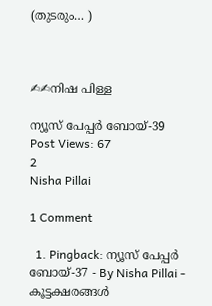(തുടരും… )



✍✍നിഷ പിള്ള

ന്യൂസ് പേപ്പർ ബോയ്-39
Post Views: 67
2
Nisha Pillai

1 Comment

  1. Pingback: ന്യൂസ് പേപ്പർ ബോയ്-37 - By Nisha Pillai - കൂട്ടക്ഷരങ്ങൾ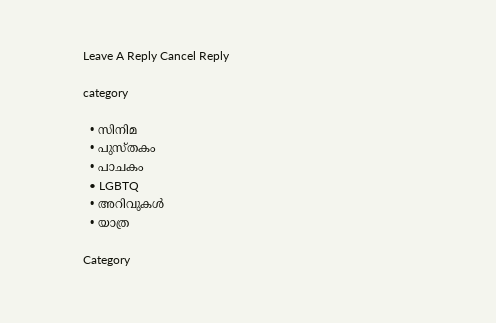Leave A Reply Cancel Reply

category

  • സിനിമ
  • പുസ്‌തകം
  • പാചകം
  • LGBTQ
  • അറിവുകൾ
  • യാത്ര

Category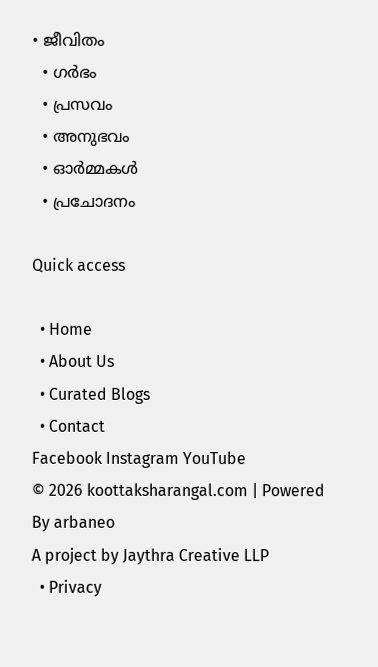• ജീവിതം
  • ഗർഭം
  • പ്രസവം
  • അനുഭവം
  • ഓർമ്മകൾ
  • പ്രചോദനം

Quick access

  • Home
  • About Us
  • Curated Blogs
  • Contact
Facebook Instagram YouTube
© 2026 koottaksharangal.com | Powered By arbaneo
A project by Jaythra Creative LLP
  • Privacy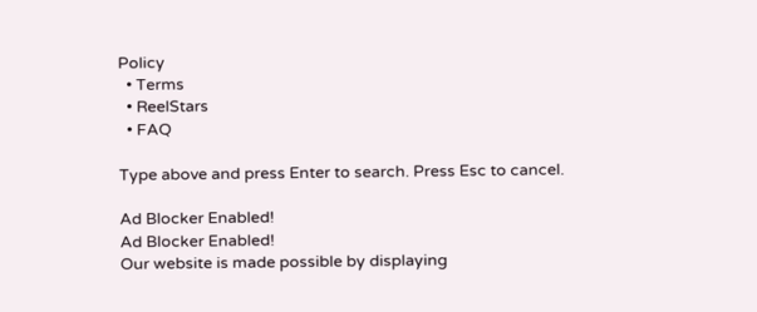Policy
  • Terms
  • ReelStars
  • FAQ

Type above and press Enter to search. Press Esc to cancel.

Ad Blocker Enabled!
Ad Blocker Enabled!
Our website is made possible by displaying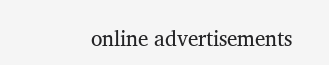online advertisements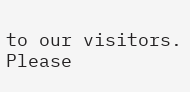to our visitors. Please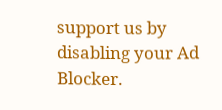support us by disabling your Ad Blocker.